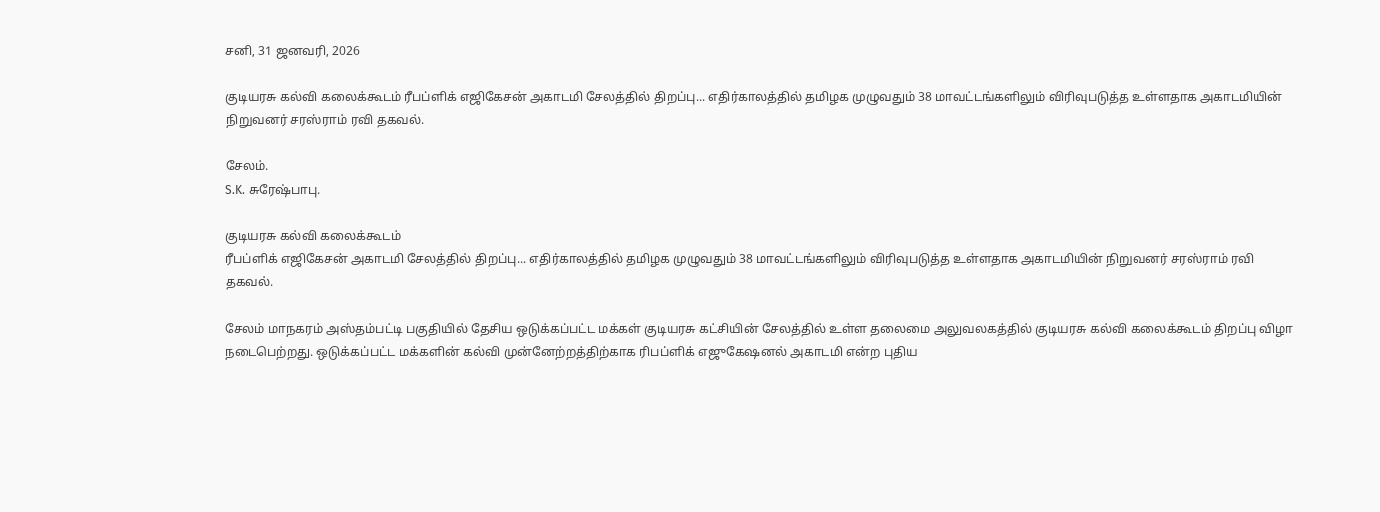சனி, 31 ஜனவரி, 2026

குடியரசு கல்வி கலைக்கூடம் ரீபப்ளிக் எஜிகேசன் அகாடமி சேலத்தில் திறப்பு... எதிர்காலத்தில் தமிழக முழுவதும் 38 மாவட்டங்களிலும் விரிவுபடுத்த உள்ளதாக அகாடமியின் நிறுவனர் சரஸ்ராம் ரவி தகவல்.

சேலம்.
S.K. சுரேஷ்பாபு.

குடியரசு கல்வி கலைக்கூடம்
ரீபப்ளிக் எஜிகேசன் அகாடமி சேலத்தில் திறப்பு... எதிர்காலத்தில் தமிழக முழுவதும் 38 மாவட்டங்களிலும் விரிவுபடுத்த உள்ளதாக அகாடமியின் நிறுவனர் சரஸ்ராம் ரவி தகவல்.

சேலம் மாநகரம் அஸ்தம்பட்டி பகுதியில் தேசிய ஒடுக்கப்பட்ட மக்கள் குடியரசு கட்சியின் சேலத்தில் உள்ள தலைமை அலுவலகத்தில் குடியரசு கல்வி கலைக்கூடம் திறப்பு விழா நடைபெற்றது. ஒடுக்கப்பட்ட மக்களின் கல்வி முன்னேற்றத்திற்காக ரிபப்ளிக் எஜுகேஷனல் அகாடமி என்ற புதிய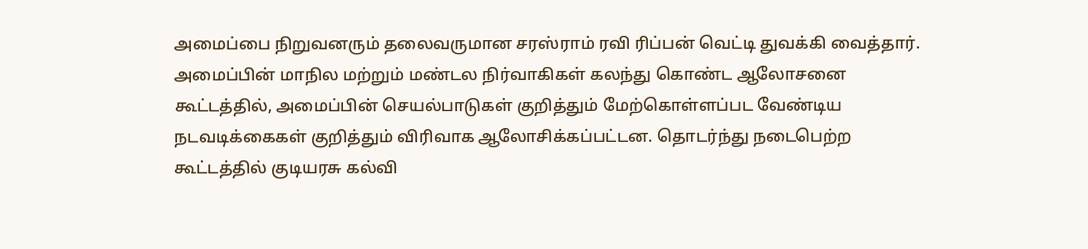அமைப்பை நிறுவனரும் தலைவருமான சரஸ்ராம் ரவி ரிப்பன் வெட்டி துவக்கி வைத்தார். அமைப்பின் மாநில மற்றும் மண்டல நிர்வாகிகள் கலந்து கொண்ட ஆலோசனை கூட்டத்தில், அமைப்பின் செயல்பாடுகள் குறித்தும் மேற்கொள்ளப்பட வேண்டிய நடவடிக்கைகள் குறித்தும் விரிவாக ஆலோசிக்கப்பட்டன. தொடர்ந்து நடைபெற்ற கூட்டத்தில் குடியரசு கல்வி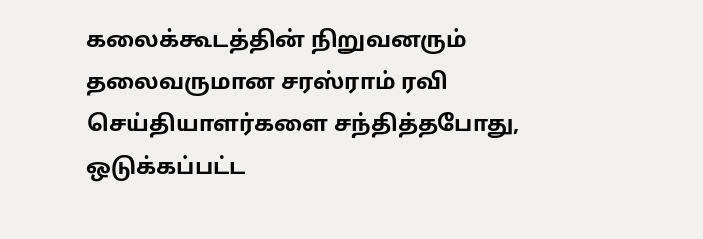கலைக்கூடத்தின் நிறுவனரும் தலைவருமான சரஸ்ராம் ரவி செய்தியாளர்களை சந்தித்தபோது, ஒடுக்கப்பட்ட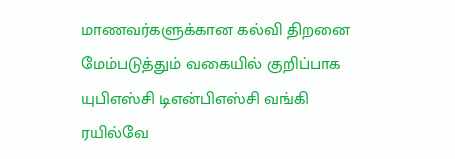மாணவர்களுக்கான கல்வி திறனை மேம்படுத்தும் வகையில் குறிப்பாக யுபிஎஸ்சி டிஎன்பிஎஸ்சி வங்கி ரயில்வே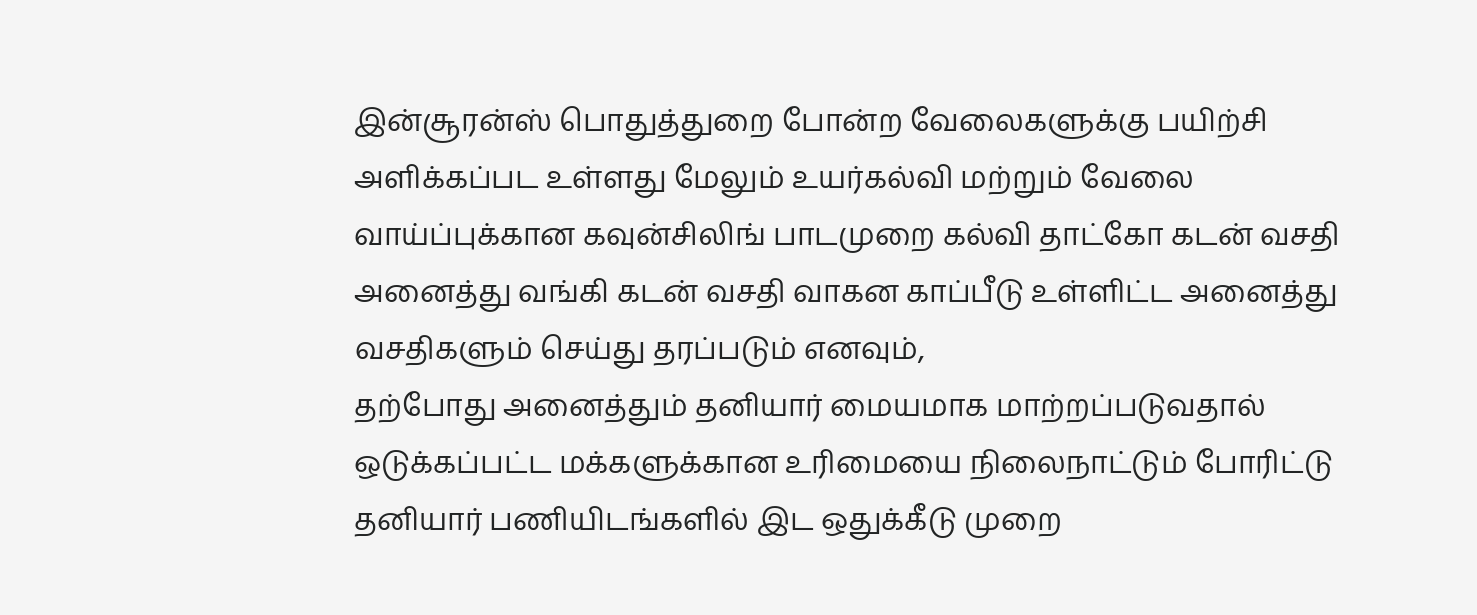இன்சூரன்ஸ் பொதுத்துறை போன்ற வேலைகளுக்கு பயிற்சி அளிக்கப்பட உள்ளது மேலும் உயர்கல்வி மற்றும் வேலை வாய்ப்புக்கான கவுன்சிலிங் பாடமுறை கல்வி தாட்கோ கடன் வசதி அனைத்து வங்கி கடன் வசதி வாகன காப்பீடு உள்ளிட்ட அனைத்து வசதிகளும் செய்து தரப்படும் எனவும்,
தற்போது அனைத்தும் தனியார் மையமாக மாற்றப்படுவதால் ஒடுக்கப்பட்ட மக்களுக்கான உரிமையை நிலைநாட்டும் போரிட்டு தனியார் பணியிடங்களில் இட ஒதுக்கீடு முறை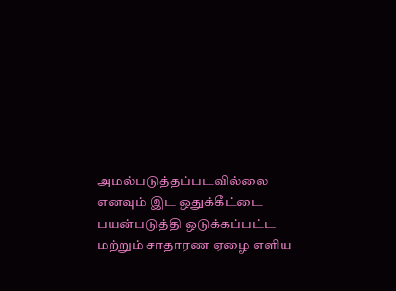அமல்படுத்தப்படவில்லை எனவும் இட ஒதுக்கீட்டை பயன்படுத்தி ஒடுக்கப்பட்ட மற்றும் சாதாரண ஏழை எளிய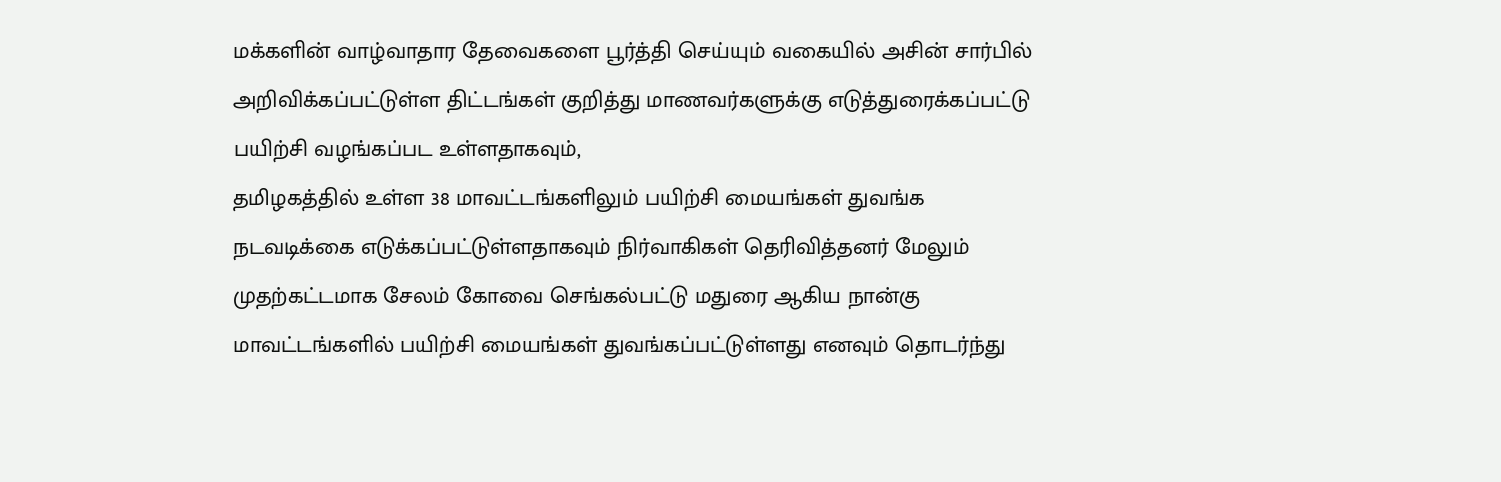மக்களின் வாழ்வாதார தேவைகளை பூர்த்தி செய்யும் வகையில் அசின் சார்பில் அறிவிக்கப்பட்டுள்ள திட்டங்கள் குறித்து மாணவர்களுக்கு எடுத்துரைக்கப்பட்டு பயிற்சி வழங்கப்பட உள்ளதாகவும்,
தமிழகத்தில் உள்ள 38 மாவட்டங்களிலும் பயிற்சி மையங்கள் துவங்க நடவடிக்கை எடுக்கப்பட்டுள்ளதாகவும் நிர்வாகிகள் தெரிவித்தனர் மேலும் முதற்கட்டமாக சேலம் கோவை செங்கல்பட்டு மதுரை ஆகிய நான்கு மாவட்டங்களில் பயிற்சி மையங்கள் துவங்கப்பட்டுள்ளது எனவும் தொடர்ந்து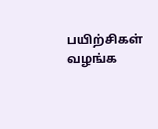பயிற்சிகள் வழங்க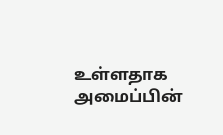உள்ளதாக அமைப்பின்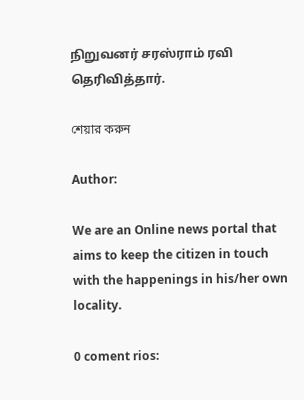நிறுவனர் சரஸ்ராம் ரவி தெரிவித்தார்.

শেয়ার করুন

Author:

We are an Online news portal that aims to keep the citizen in touch with the happenings in his/her own locality.

0 coment rios: